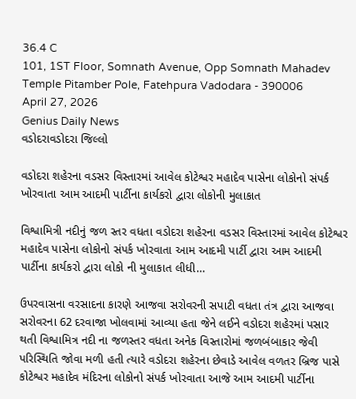36.4 C
101, 1ST Floor, Somnath Avenue, Opp Somnath Mahadev Temple Pitamber Pole, Fatehpura Vadodara - 390006
April 27, 2026
Genius Daily News
વડોદરાવડોદરા જિલ્લો

વડોદરા શહેરના વડસર વિસ્તારમાં આવેલ કોટેશ્વર મહાદેવ પાસેના લોકોનો સંપર્ક ખોરવાતા આમ આદમી પાર્ટીના કાર્યકરો દ્વારા લોકોની મુલાકાત

વિશ્વામિત્રી નદીનું જળ સ્તર વધતા વડોદરા શહેરના વડસર વિસ્તારમાં આવેલ કોટેશ્વર મહાદેવ પાસેના લોકોનો સંપર્ક ખોરવાતા આમ આદમી પાર્ટી દ્વારા આમ આદમી પાર્ટીના કાર્યકરો દ્વારા લોકો ની મુલાકાત લીધી…

ઉપરવાસના વરસાદના કારણે આજવા સરોવરની સપાટી વધતા તંત્ર દ્વારા આજવા સરોવરના 62 દરવાજા ખોલવામાં આવ્યા હતા જેને લઈને વડોદરા શહેરમાં પસાર થતી વિશ્વામિત્ર નદી ના જળસ્તર વધતા અનેક વિસ્તારોમાં જળબંબાકાર જેવી પરિસ્થિતિ જોવા મળી હતી ત્યારે વડોદરા શહેરના છેવાડે આવેલ વળતર બ્રિજ પાસે કોટેશ્વર મહાદેવ મંદિરના લોકોનો સંપર્ક ખોરવાતા આજે આમ આદમી પાર્ટીના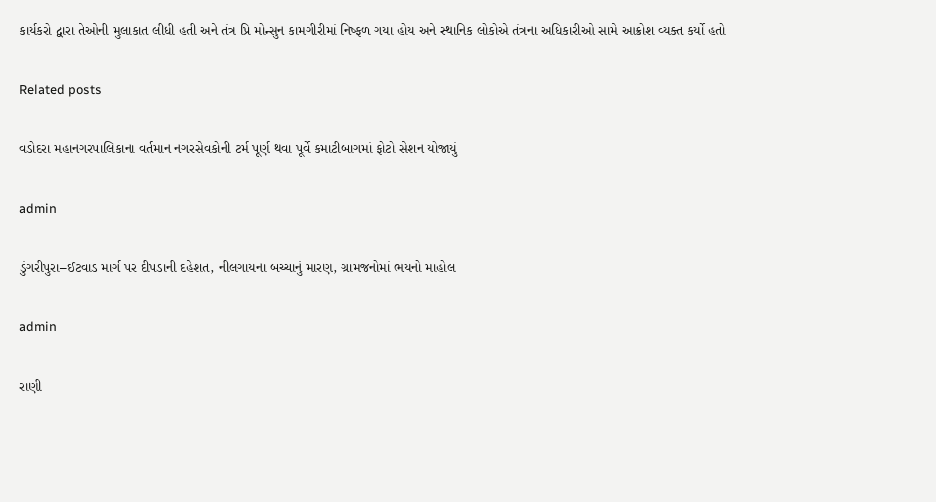કાર્યકરો દ્વારા તેઓની મુલાકાત લીધી હતી અને તંત્ર પ્રિ મોન્સુન કામગીરીમાં નિષ્ફળ ગયા હોય અને સ્થાનિક લોકોએ તંત્રના અધિકારીઓ સામે આક્રોશ વ્યક્ત કર્યો હતો

Related posts

વડોદરા મહાનગરપાલિકાના વર્તમાન નગરસેવકોની ટર્મ પૂર્ણ થવા પૂર્વે કમાટીબાગમાં ફોટો સેશન યોજાયું

admin

ડુંગરીપુરા–ઈટવાડ માર્ગ પર દીપડાની દહેશત, નીલગાયના બચ્ચાનું મારણ, ગ્રામજનોમાં ભયનો માહોલ

admin

રાણી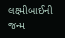લક્ષ્મીબાઈની જન્મ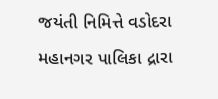જયંતી નિમિત્તે વડોદરા મહાનગર પાલિકા દ્રારા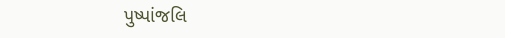પુષ્પાંજલિ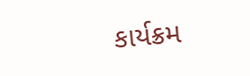કાર્યક્રમ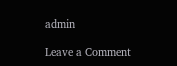admin

Leave a Comment